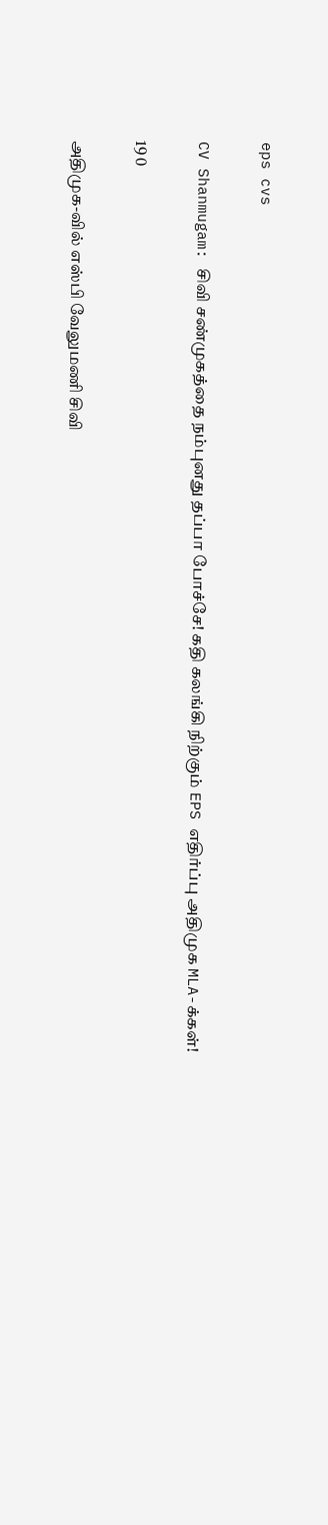eps cvs

CV Shanmugam: சிவி சண்முகத்தை நம்புனது தப்பா போச்சே! கதி கலங்கி நிற்கும் EPS எதிர்ப்பு அதிமுக MLA-க்கள்!

19 0

அதிமுக-வில் எஸ்பி வேலுமணி சிவி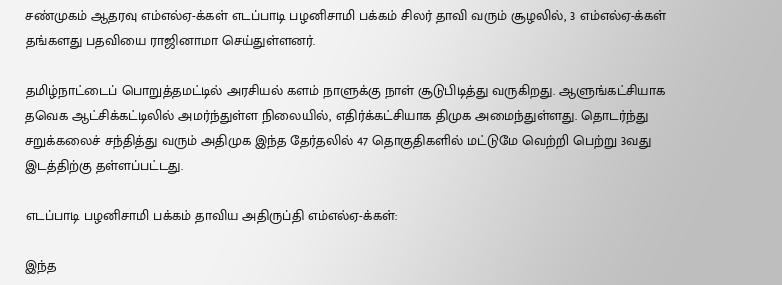சண்முகம் ஆதரவு எம்எல்ஏ-க்கள் எடப்பாடி பழனிசாமி பக்கம் சிலர் தாவி வரும் சூழலில், 3 எம்எல்ஏ-க்கள் தங்களது பதவியை ராஜினாமா செய்துள்ளனர்.

தமிழ்நாட்டைப் பொறுத்தமட்டில் அரசியல் களம் நாளுக்கு நாள் சூடுபிடித்து வருகிறது. ஆளுங்கட்சியாக தவெக ஆட்சிக்கட்டிலில் அமர்ந்துள்ள நிலையில், எதிர்க்கட்சியாக திமுக அமைந்துள்ளது. தொடர்ந்து சறுக்கலைச் சந்தித்து வரும் அதிமுக இந்த தேர்தலில் 47 தொகுதிகளில் மட்டுமே வெற்றி பெற்று 3வது இடத்திற்கு தள்ளப்பட்டது.

எடப்பாடி பழனிசாமி பக்கம் தாவிய அதிருப்தி எம்எல்ஏ-க்கள்:

இந்த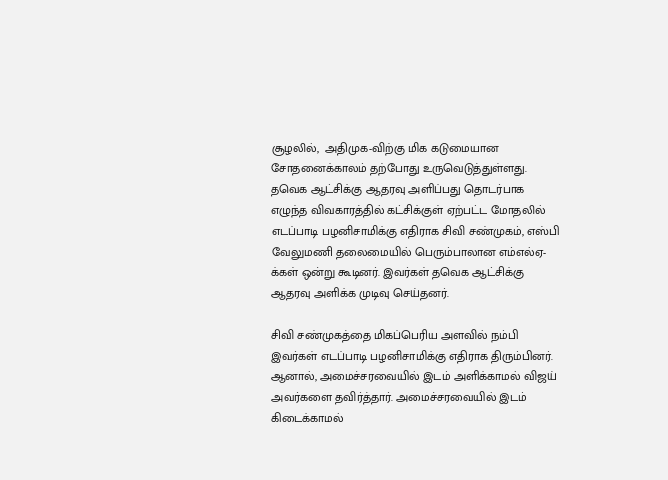சூழலில்,  அதிமுக-விற்கு மிக கடுமையான சோதனைக்காலம் தற்போது உருவெடுத்துள்ளது. தவெக ஆட்சிக்கு ஆதரவு அளிப்பது தொடர்பாக எழுந்த விவகாரத்தில் கட்சிக்குள் ஏற்பட்ட மோதலில் எடப்பாடி பழனிசாமிக்கு எதிராக சிவி சண்முகம், எஸ்பி வேலுமணி தலைமையில் பெரும்பாலான எம்எல்ஏ-க்கள் ஒன்று கூடினர். இவர்கள் தவெக ஆட்சிக்கு ஆதரவு அளிக்க முடிவு செய்தனர்.

சிவி சண்முகத்தை மிகப்பெரிய அளவில் நம்பி இவர்கள் எடப்பாடி பழனிசாமிக்கு எதிராக திரும்பினர். ஆனால், அமைச்சரவையில் இடம் அளிக்காமல் விஜய் அவர்களை தவிர்த்தார். அமைச்சரவையில் இடம் கிடைக்காமல்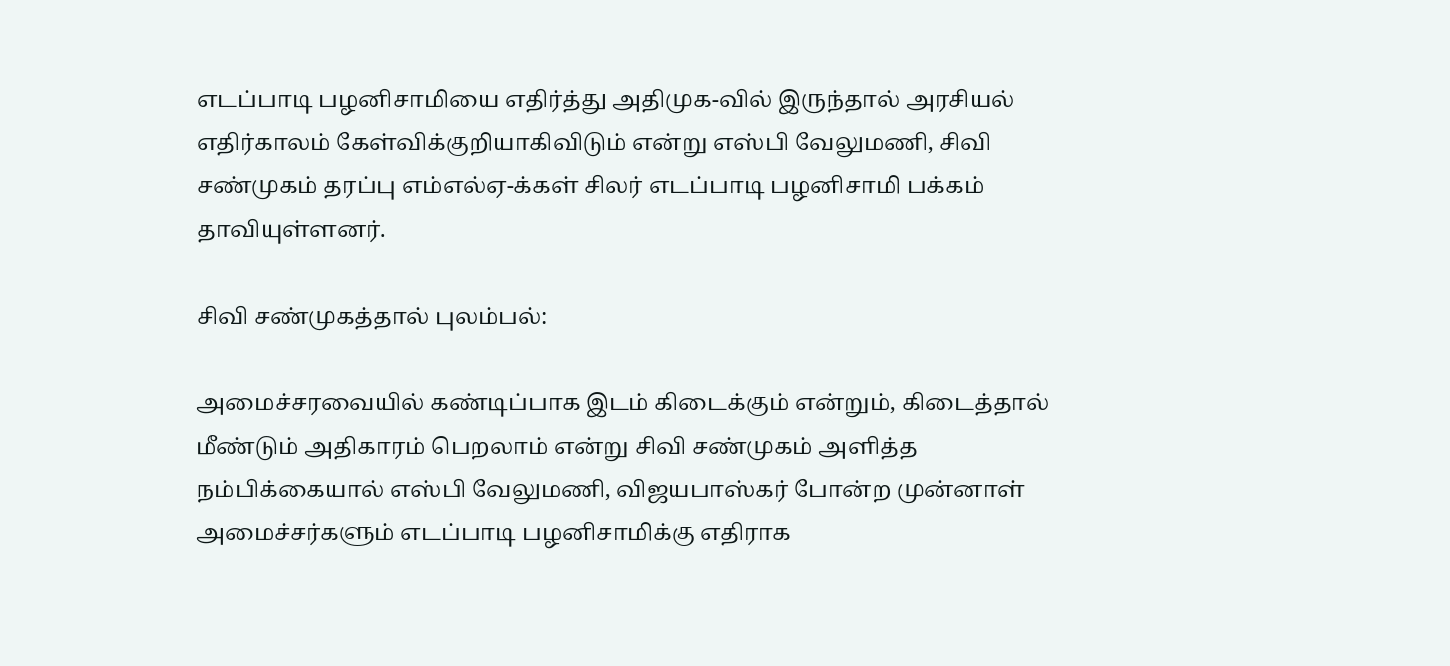எடப்பாடி பழனிசாமியை எதிர்த்து அதிமுக-வில் இருந்தால் அரசியல் எதிர்காலம் கேள்விக்குறியாகிவிடும் என்று எஸ்பி வேலுமணி, சிவி சண்முகம் தரப்பு எம்எல்ஏ-க்கள் சிலர் எடப்பாடி பழனிசாமி பக்கம் தாவியுள்ளனர்.

சிவி சண்முகத்தால் புலம்பல்:

அமைச்சரவையில் கண்டிப்பாக இடம் கிடைக்கும் என்றும், கிடைத்தால் மீண்டும் அதிகாரம் பெறலாம் என்று சிவி சண்முகம் அளித்த நம்பிக்கையால் எஸ்பி வேலுமணி, விஜயபாஸ்கர் போன்ற முன்னாள் அமைச்சர்களும் எடப்பாடி பழனிசாமிக்கு எதிராக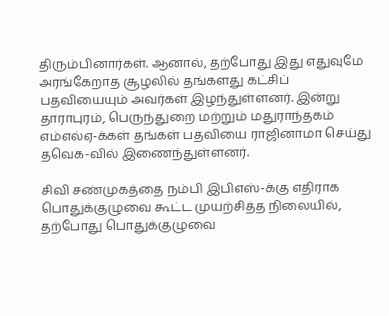திரும்பினார்கள். ஆனால், தற்போது இது எதுவுமே அரங்கேறாத சூழலில் தங்களது கட்சிப் பதவியையும் அவர்கள் இழந்துள்ளனர். இன்று தாராபுரம், பெருந்துறை மற்றும் மதுராந்தகம் எம்எல்ஏ-க்கள் தங்கள் பதவியை ராஜினாமா செய்து  தவெக-வில் இணைந்துள்ளனர்.

சிவி சண்முகத்தை நம்பி இபிஎஸ்-க்கு எதிராக பொதுக்குழுவை கூட்ட முயற்சித்த நிலையில், தற்போது பொதுக்குழுவை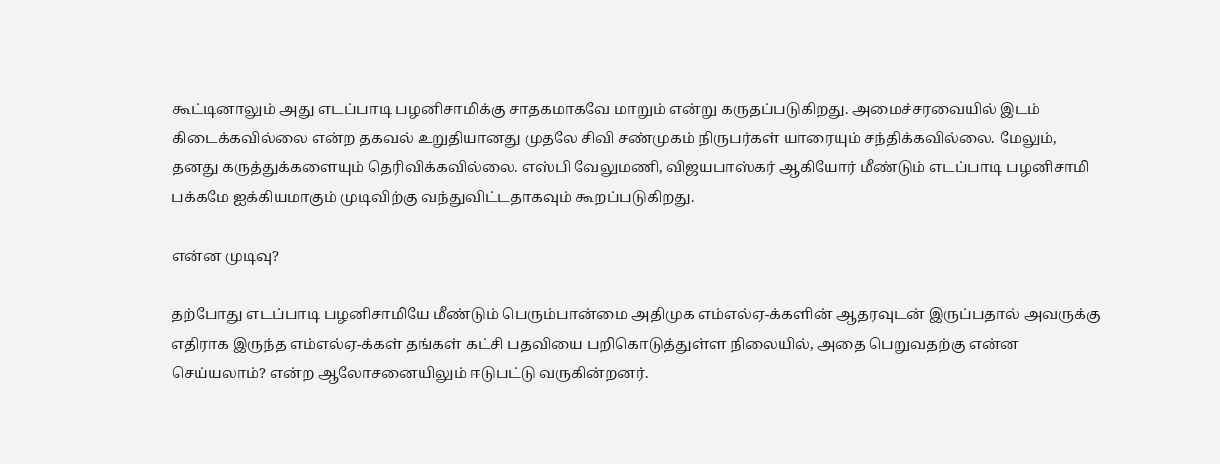கூட்டினாலும் அது எடப்பாடி பழனிசாமிக்கு சாதகமாகவே மாறும் என்று கருதப்படுகிறது. அமைச்சரவையில் இடம் கிடைக்கவில்லை என்ற தகவல் உறுதியானது முதலே சிவி சண்முகம் நிருபர்கள் யாரையும் சந்திக்கவில்லை. மேலும், தனது கருத்துக்களையும் தெரிவிக்கவில்லை. எஸ்பி வேலுமணி, விஜயபாஸ்கர் ஆகியோர் மீண்டும் எடப்பாடி பழனிசாமி பக்கமே ஐக்கியமாகும் முடிவிற்கு வந்துவிட்டதாகவும் கூறப்படுகிறது.

என்ன முடிவு?

தற்போது எடப்பாடி பழனிசாமியே மீண்டும் பெரும்பான்மை அதிமுக எம்எல்ஏ-க்களின் ஆதரவுடன் இருப்பதால் அவருக்கு எதிராக இருந்த எம்எல்ஏ-க்கள் தங்கள் கட்சி பதவியை பறிகொடுத்துள்ள நிலையில், அதை பெறுவதற்கு என்ன செய்யலாம்? என்ற ஆலோசனையிலும் ஈடுபட்டு வருகின்றனர்.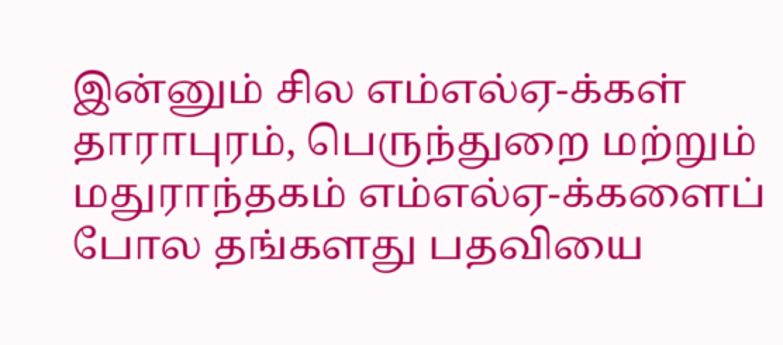இன்னும் சில எம்எல்ஏ-க்கள் தாராபுரம், பெருந்துறை மற்றும் மதுராந்தகம் எம்எல்ஏ-க்களைப் போல தங்களது பதவியை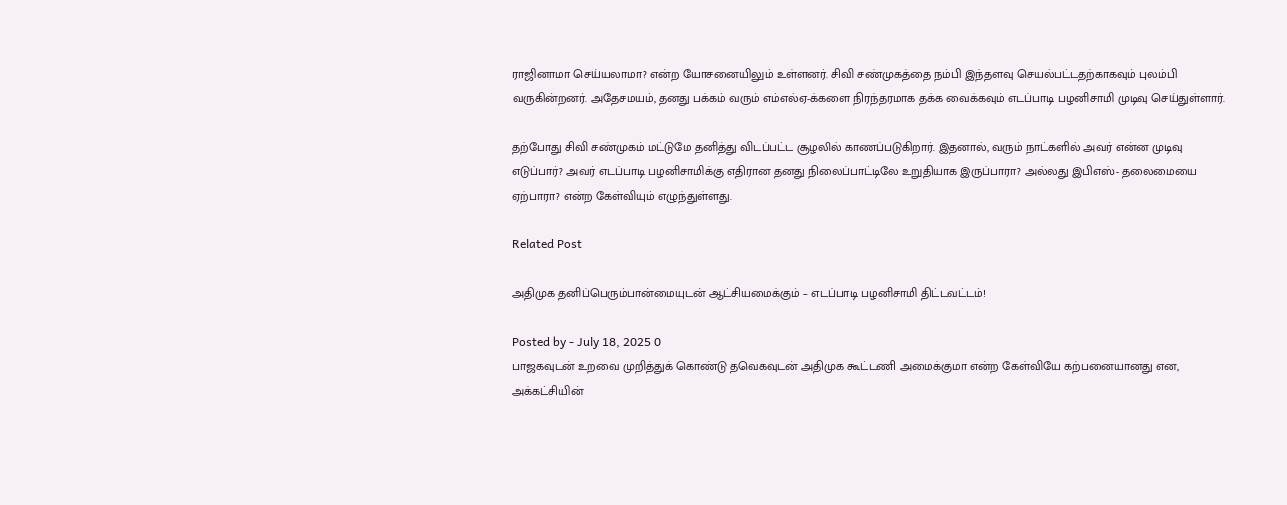ராஜினாமா செய்யலாமா? என்ற யோசனையிலும் உள்ளனர். சிவி சண்முகத்தை நம்பி இந்தளவு செயல்பட்டதற்காகவும் புலம்பி வருகின்றனர். அதேசமயம், தனது பக்கம் வரும் எம்எல்ஏ-க்களை நிரந்தரமாக தக்க வைக்கவும் எடப்பாடி பழனிசாமி முடிவு செய்துள்ளார்.

தற்போது சிவி சண்முகம் மட்டுமே தனித்து விடப்பட்ட சூழலில் காணப்படுகிறார். இதனால், வரும் நாட்களில் அவர் என்ன முடிவு எடுப்பார்? அவர் எடப்பாடி பழனிசாமிக்கு எதிரான தனது நிலைப்பாட்டிலே உறுதியாக இருப்பாரா? அல்லது இபிஎஸ்- தலைமையை ஏற்பாரா? என்ற கேள்வியும் எழுந்துள்ளது.

Related Post

அதிமுக தனிப்பெரும்பான்மையுடன் ஆட்சியமைக்கும் – எடப்பாடி பழனிசாமி திட்டவட்டம்!

Posted by - July 18, 2025 0
பாஜகவுடன் உறவை முறித்துக் கொண்டு தவெகவுடன் அதிமுக கூட்டணி அமைக்குமா என்ற கேள்வியே கற்பனையானது என, அக்கட்சியின்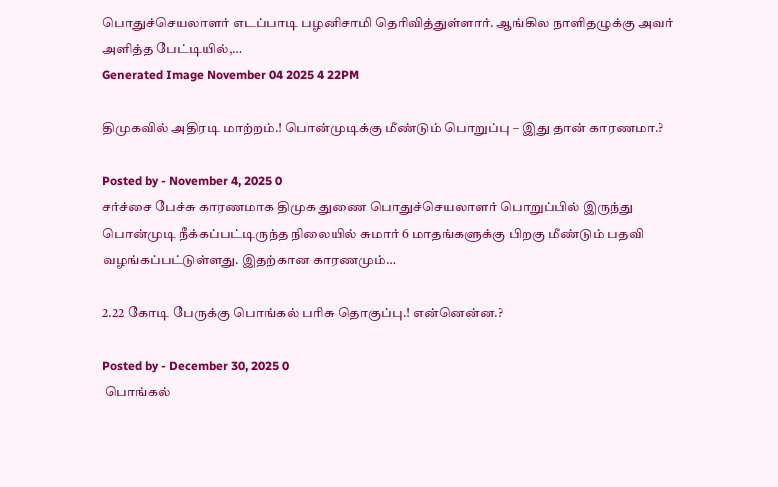பொதுச்செயலாளர் எடப்பாடி பழனிசாமி தெரிவித்துள்ளார். ஆங்கில நாளிதழுக்கு அவர் அளித்த பேட்டியில்,…
Generated Image November 04 2025 4 22PM

திமுகவில் அதிரடி மாற்றம்.! பொன்முடிக்கு மீண்டும் பொறுப்பு – இது தான் காரணமா.?

Posted by - November 4, 2025 0
சர்ச்சை பேச்சு காரணமாக திமுக துணை பொதுச்செயலாளர் பொறுப்பில் இருந்து பொன்முடி நீக்கப்பட்டிருந்த நிலையில் சுமார் 6 மாதங்களுக்கு பிறகு மீண்டும் பதவி வழங்கப்பட்டுள்ளது. இதற்கான காரணமும்…

2.22 கோடி பேருக்கு பொங்கல் பரிசு தொகுப்பு.! என்னென்ன.?

Posted by - December 30, 2025 0
 பொங்கல்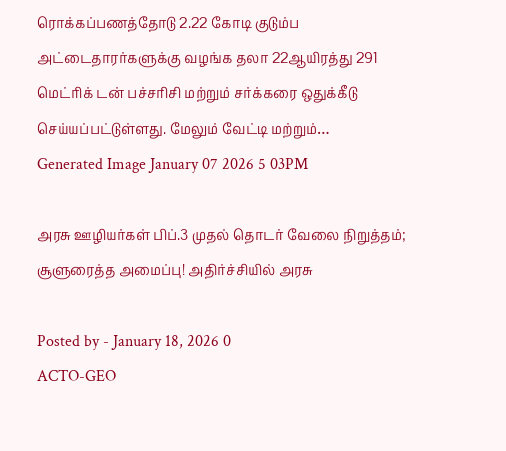ரொக்கப்பணத்தோடு 2.22 கோடி குடும்ப அட்டைதாரர்களுக்கு வழங்க தலா 22ஆயிரத்து 291 மெட்ரிக் டன் பச்சரிசி மற்றும் சர்க்கரை ஒதுக்கீடு செய்யப்பட்டுள்ளது. மேலும் வேட்டி மற்றும்…
Generated Image January 07 2026 5 03PM

அரசு ஊழியர்கள் பிப்.3 முதல் தொடர் வேலை நிறுத்தம்; சூளுரைத்த அமைப்பு! அதிர்ச்சியில் அரசு

Posted by - January 18, 2026 0
ACTO-GEO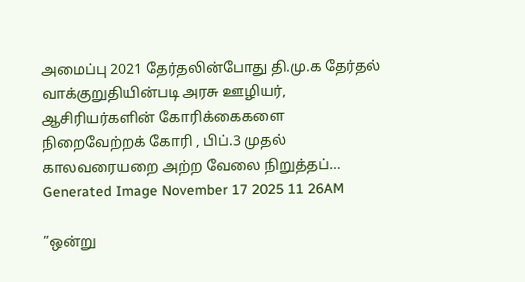அமைப்பு 2021 தேர்தலின்போது தி.மு.க தேர்தல் வாக்குறுதியின்படி அரசு ஊழியர், ஆசிரியர்களின் கோரிக்கைகளை நிறைவேற்றக் கோரி , பிப்.3 முதல் காலவரையறை அற்ற வேலை நிறுத்தப்…
Generated Image November 17 2025 11 26AM

”ஒன்று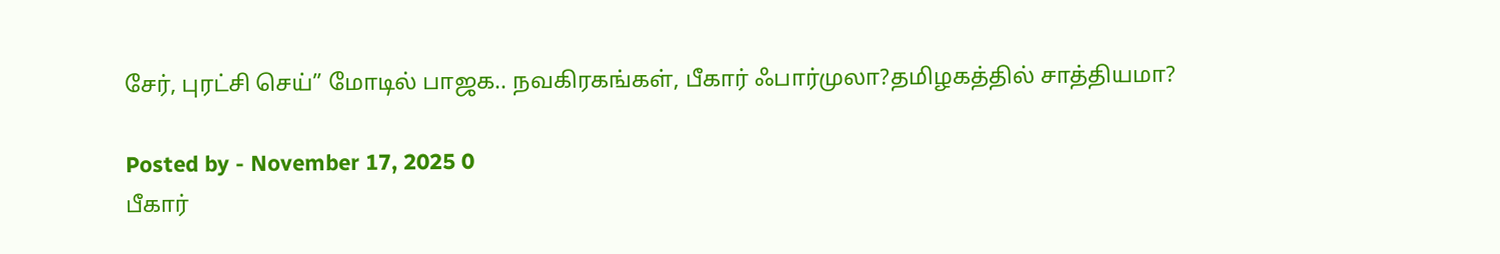சேர், புரட்சி செய்” மோடில் பாஜக.. நவகிரகங்கள், பீகார் ஃபார்முலா?தமிழகத்தில் சாத்தியமா?

Posted by - November 17, 2025 0
பீகார்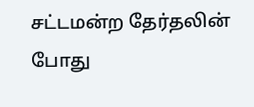சட்டமன்ற தேர்தலின் போது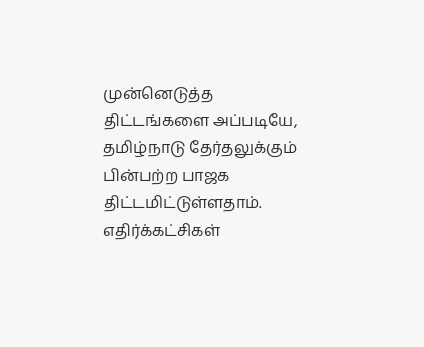முன்னெடுத்த திட்டங்களை அப்படியே, தமிழ்நாடு தேர்தலுக்கும் பின்பற்ற பாஜக திட்டமிட்டுள்ளதாம். எதிர்க்கட்சிகள்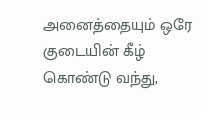அனைத்தையும் ஒரே குடையின் கீழ் கொண்டு வந்து,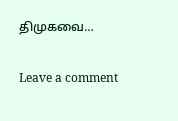திமுகவை…

Leave a comment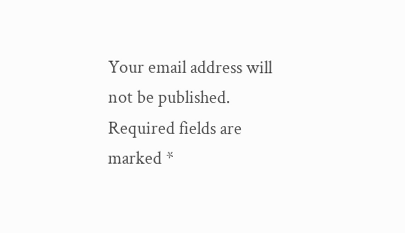Your email address will not be published. Required fields are marked *